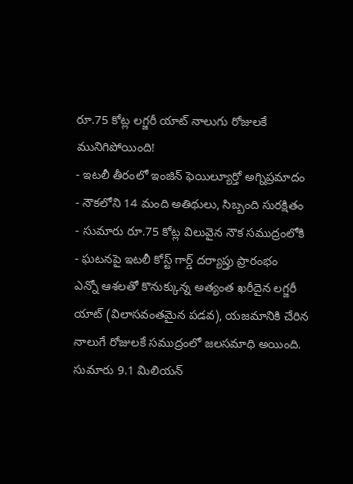రూ.75 కోట్ల లగ్జరీ యాట్ నాలుగు రోజులకే మునిగిపోయింది!
- ఇటలీ తీరంలో ఇంజిన్ ఫెయిల్యూర్తో అగ్నిప్రమాదం
- నౌకలోని 14 మంది అతిథులు, సిబ్బంది సురక్షితం
- సుమారు రూ.75 కోట్ల విలువైన నౌక సముద్రంలోకి
- ఘటనపై ఇటలీ కోస్ట్ గార్డ్ దర్యాప్తు ప్రారంభం
ఎన్నో ఆశలతో కొనుక్కున్న అత్యంత ఖరీదైన లగ్జరీ యాట్ (విలాసవంతమైన పడవ), యజమానికి చేరిన నాలుగే రోజులకే సముద్రంలో జలసమాధి అయింది. సుమారు 9.1 మిలియన్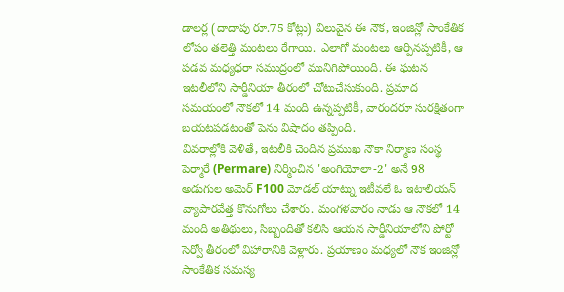డాలర్ల (దాదాపు రూ.75 కోట్లు) విలువైన ఈ నౌక, ఇంజిన్లో సాంకేతిక లోపం తలెత్తి మంటలు రేగాయి. ఎలాగో మంటలు ఆర్పినప్పటికీ, ఆ పడవ మధ్యధరా సముద్రంలో మునిగిపోయింది. ఈ ఘటన ఇటలీలోని సార్డీనియా తీరంలో చోటుచేసుకుంది. ప్రమాద సమయంలో నౌకలో 14 మంది ఉన్నప్పటికీ, వారందరూ సురక్షితంగా బయటపడటంతో పెను విషాదం తప్పింది.
వివరాల్లోకి వెళితే, ఇటలీకి చెందిన ప్రముఖ నౌకా నిర్మాణ సంస్థ పెర్మారే (Permare) నిర్మించిన 'అంగియోలా-2' అనే 98 అడుగుల అమెర్ F100 మోడల్ యాట్ను ఇటీవలే ఓ ఇటాలియన్ వ్యాపారవేత్త కొనుగోలు చేశారు. మంగళవారం నాడు ఆ నౌకలో 14 మంది అతిథులు, సిబ్బందితో కలిసి ఆయన సార్డీనియాలోని పోర్టో సెర్వో తీరంలో విహారానికి వెళ్లారు. ప్రయాణం మధ్యలో నౌక ఇంజిన్లో సాంకేతిక సమస్య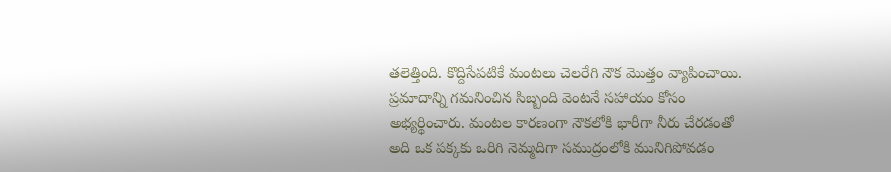తలెత్తింది. కొద్దిసేపటికే మంటలు చెలరేగి నౌక మొత్తం వ్యాపించాయి.
ప్రమాదాన్ని గమనించిన సిబ్బంది వెంటనే సహాయం కోసం అభ్యర్థించారు. మంటల కారణంగా నౌకలోకి భారీగా నీరు చేరడంతో అది ఒక పక్కకు ఒరిగి నెమ్మదిగా సముద్రంలోకి మునిగిపోవడం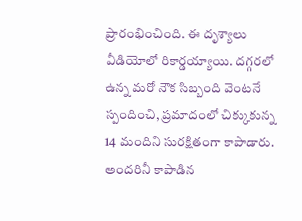ప్రారంభించింది. ఈ దృశ్యాలు వీడియోలో రికార్డయ్యాయి. దగ్గరలో ఉన్న మరో నౌక సిబ్బంది వెంటనే స్పందించి, ప్రమాదంలో చిక్కుకున్న 14 మందిని సురక్షితంగా కాపాడారు. అందరినీ కాపాడిన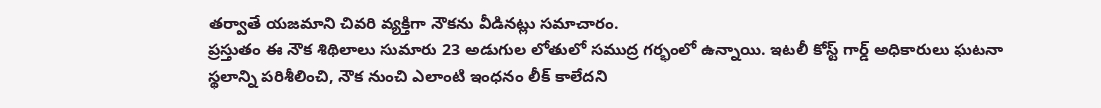తర్వాతే యజమాని చివరి వ్యక్తిగా నౌకను వీడినట్లు సమాచారం.
ప్రస్తుతం ఈ నౌక శిథిలాలు సుమారు 23 అడుగుల లోతులో సముద్ర గర్భంలో ఉన్నాయి. ఇటలీ కోస్ట్ గార్డ్ అధికారులు ఘటనా స్థలాన్ని పరిశీలించి, నౌక నుంచి ఎలాంటి ఇంధనం లీక్ కాలేదని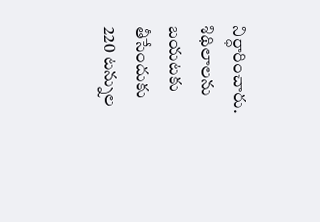నిర్ధారించారు. శిథిలాలను బయటకు తీసేందుకు 220 టన్నుల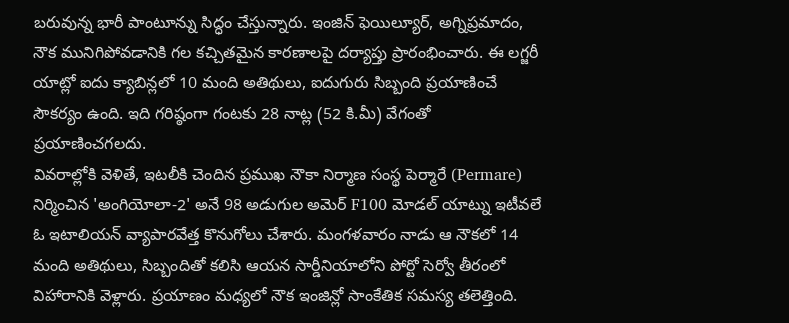బరువున్న భారీ పాంటూన్ను సిద్ధం చేస్తున్నారు. ఇంజిన్ ఫెయిల్యూర్, అగ్నిప్రమాదం, నౌక మునిగిపోవడానికి గల కచ్చితమైన కారణాలపై దర్యాప్తు ప్రారంభించారు. ఈ లగ్జరీ యాట్లో ఐదు క్యాబిన్లలో 10 మంది అతిథులు, ఐదుగురు సిబ్బంది ప్రయాణించే సౌకర్యం ఉంది. ఇది గరిష్ఠంగా గంటకు 28 నాట్ల (52 కి.మీ) వేగంతో ప్రయాణించగలదు.
వివరాల్లోకి వెళితే, ఇటలీకి చెందిన ప్రముఖ నౌకా నిర్మాణ సంస్థ పెర్మారే (Permare) నిర్మించిన 'అంగియోలా-2' అనే 98 అడుగుల అమెర్ F100 మోడల్ యాట్ను ఇటీవలే ఓ ఇటాలియన్ వ్యాపారవేత్త కొనుగోలు చేశారు. మంగళవారం నాడు ఆ నౌకలో 14 మంది అతిథులు, సిబ్బందితో కలిసి ఆయన సార్డీనియాలోని పోర్టో సెర్వో తీరంలో విహారానికి వెళ్లారు. ప్రయాణం మధ్యలో నౌక ఇంజిన్లో సాంకేతిక సమస్య తలెత్తింది.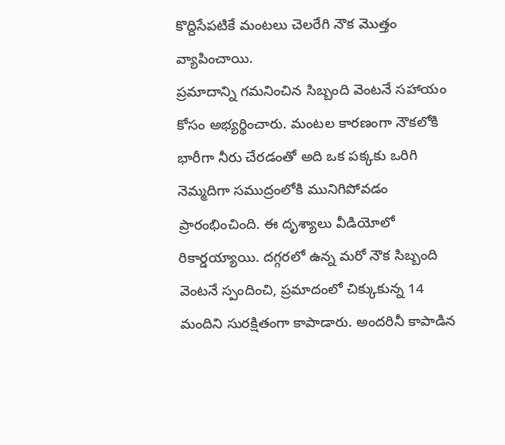కొద్దిసేపటికే మంటలు చెలరేగి నౌక మొత్తం వ్యాపించాయి.
ప్రమాదాన్ని గమనించిన సిబ్బంది వెంటనే సహాయం కోసం అభ్యర్థించారు. మంటల కారణంగా నౌకలోకి భారీగా నీరు చేరడంతో అది ఒక పక్కకు ఒరిగి నెమ్మదిగా సముద్రంలోకి మునిగిపోవడం ప్రారంభించింది. ఈ దృశ్యాలు వీడియోలో రికార్డయ్యాయి. దగ్గరలో ఉన్న మరో నౌక సిబ్బంది వెంటనే స్పందించి, ప్రమాదంలో చిక్కుకున్న 14 మందిని సురక్షితంగా కాపాడారు. అందరినీ కాపాడిన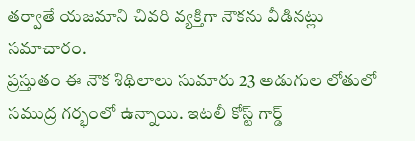తర్వాతే యజమాని చివరి వ్యక్తిగా నౌకను వీడినట్లు సమాచారం.
ప్రస్తుతం ఈ నౌక శిథిలాలు సుమారు 23 అడుగుల లోతులో సముద్ర గర్భంలో ఉన్నాయి. ఇటలీ కోస్ట్ గార్డ్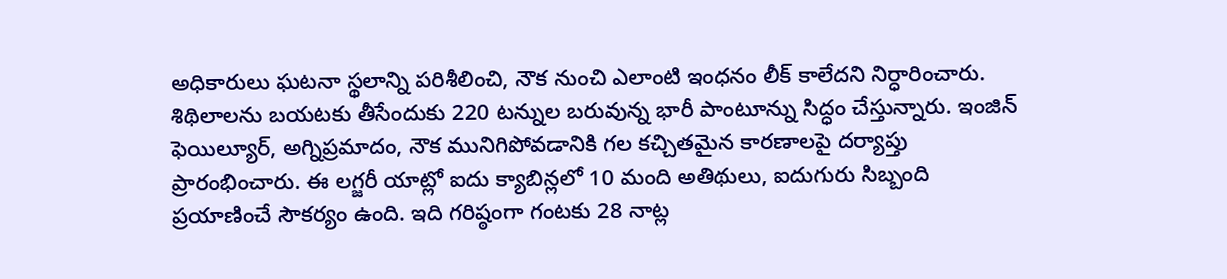అధికారులు ఘటనా స్థలాన్ని పరిశీలించి, నౌక నుంచి ఎలాంటి ఇంధనం లీక్ కాలేదని నిర్ధారించారు. శిథిలాలను బయటకు తీసేందుకు 220 టన్నుల బరువున్న భారీ పాంటూన్ను సిద్ధం చేస్తున్నారు. ఇంజిన్ ఫెయిల్యూర్, అగ్నిప్రమాదం, నౌక మునిగిపోవడానికి గల కచ్చితమైన కారణాలపై దర్యాప్తు ప్రారంభించారు. ఈ లగ్జరీ యాట్లో ఐదు క్యాబిన్లలో 10 మంది అతిథులు, ఐదుగురు సిబ్బంది ప్రయాణించే సౌకర్యం ఉంది. ఇది గరిష్ఠంగా గంటకు 28 నాట్ల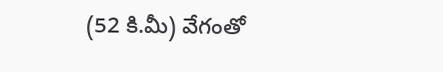(52 కి.మీ) వేగంతో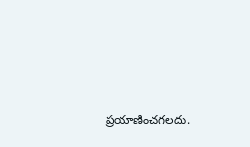ప్రయాణించగలదు.